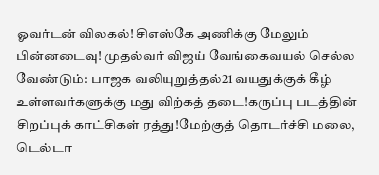ஓவர்டன் விலகல்! சிஎஸ்கே அணிக்கு மேலும் பின்னடைவு! முதல்வர் விஜய் வேங்கைவயல் செல்ல வேண்டும்: பாஜக வலியுறுத்தல்21 வயதுக்குக் கீழ் உள்ளவர்களுக்கு மது விற்கத் தடை!கருப்பு படத்தின் சிறப்புக் காட்சிகள் ரத்து!மேற்குத் தொடர்ச்சி மலை, டெல்டா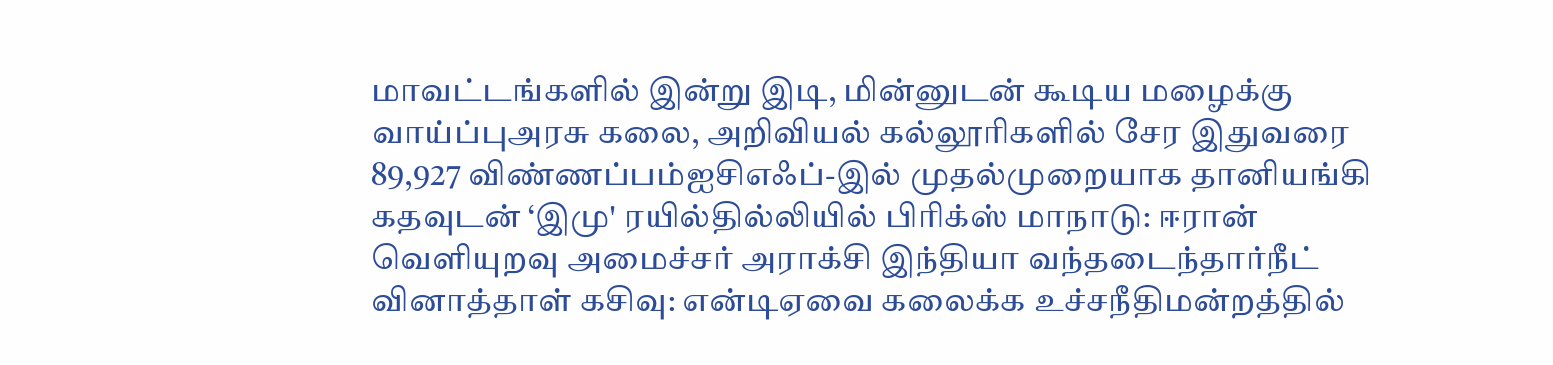மாவட்டங்களில் இன்று இடி, மின்னுடன் கூடிய மழைக்கு வாய்ப்புஅரசு கலை, அறிவியல் கல்லூரிகளில் சேர இதுவரை 89,927 விண்ணப்பம்ஐசிஎஃப்-இல் முதல்முறையாக தானியங்கி கதவுடன் ‘இமு' ரயில்தில்லியில் பிரிக்ஸ் மாநாடு: ஈரான் வெளியுறவு அமைச்சர் அராக்சி இந்தியா வந்தடைந்தார்நீட் வினாத்தாள் கசிவு: என்டிஏவை கலைக்க உச்சநீதிமன்றத்தில்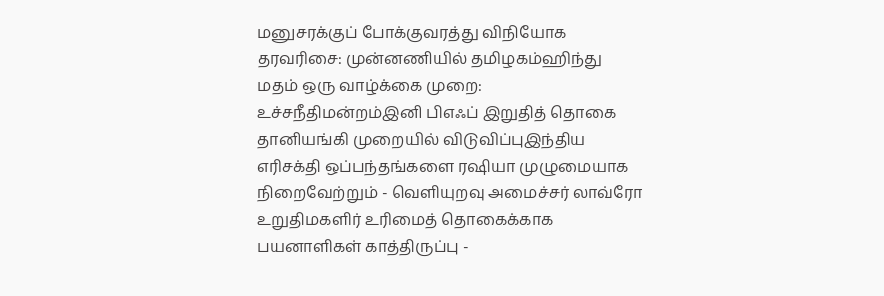மனுசரக்குப் போக்குவரத்து விநியோக தரவரிசை: முன்னணியில் தமிழகம்ஹிந்து மதம் ஒரு வாழ்க்கை முறை: உச்சநீதிமன்றம்இனி பிஎஃப் இறுதித் தொகை தானியங்கி முறையில் விடுவிப்புஇந்திய எரிசக்தி ஒப்பந்தங்களை ரஷியா முழுமையாக நிறைவேற்றும் - வெளியுறவு அமைச்சர் லாவ்ரோ உறுதிமகளிர் உரிமைத் தொகைக்காக பயனாளிகள் காத்திருப்பு -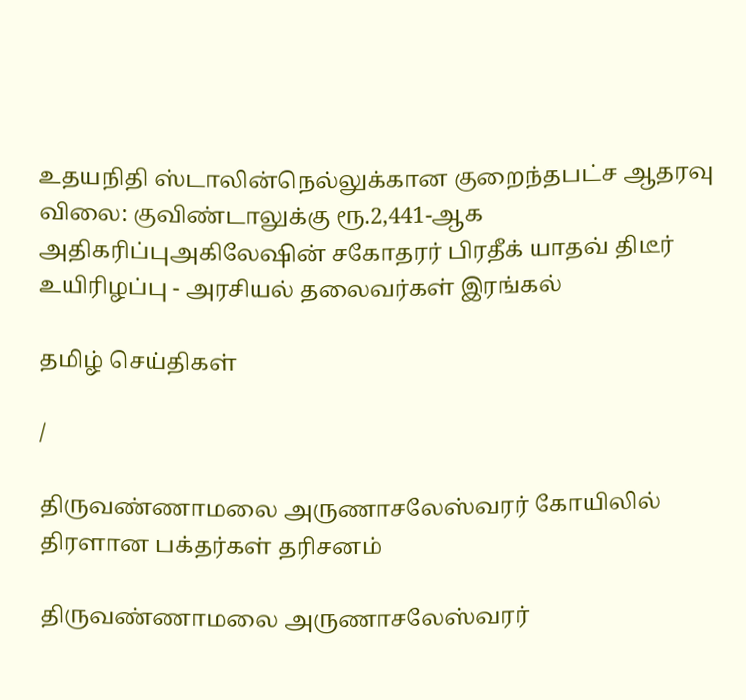உதயநிதி ஸ்டாலின்நெல்லுக்கான குறைந்தபட்ச ஆதரவு விலை: குவிண்டாலுக்கு ரூ.2,441-ஆக அதிகரிப்புஅகிலேஷின் சகோதரர் பிரதீக் யாதவ் திடீர் உயிரிழப்பு - அரசியல் தலைவர்கள் இரங்கல்

தமிழ் செய்திகள்

/

திருவண்ணாமலை அருணாசலேஸ்வரர் கோயிலில் திரளான பக்தர்கள் தரிசனம்

திருவண்ணாமலை அருணாசலேஸ்வரர்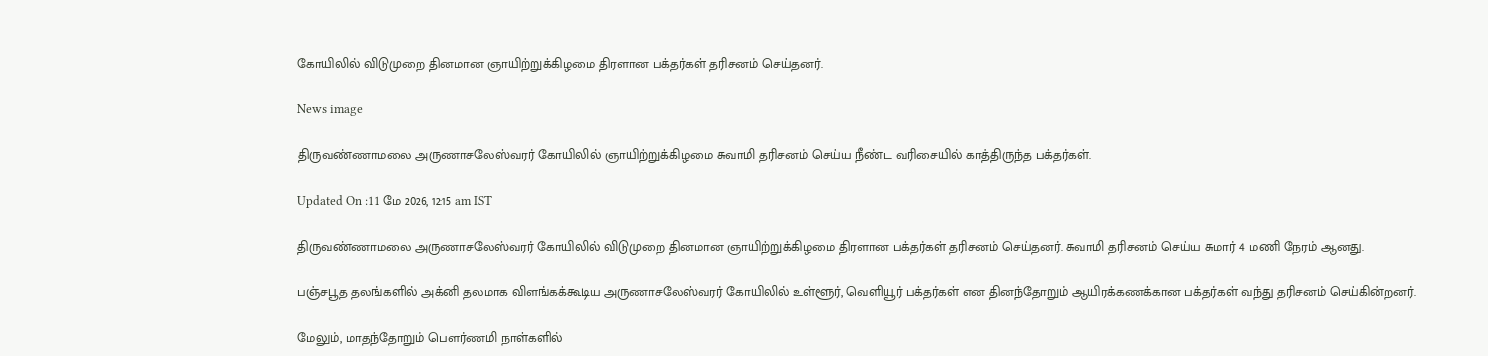கோயிலில் விடுமுறை தினமான ஞாயிற்றுக்கிழமை திரளான பக்தர்கள் தரிசனம் செய்தனர்.

News image

திருவண்ணாமலை அருணாசலேஸ்வரர் கோயிலில் ஞாயிற்றுக்கிழமை சுவாமி தரிசனம் செய்ய நீண்ட வரிசையில் காத்திருந்த பக்தர்கள்.

Updated On :11 மே 2026, 12:15 am IST

திருவண்ணாமலை அருணாசலேஸ்வரர் கோயிலில் விடுமுறை தினமான ஞாயிற்றுக்கிழமை திரளான பக்தர்கள் தரிசனம் செய்தனர். சுவாமி தரிசனம் செய்ய சுமார் 4 மணி நேரம் ஆனது.

பஞ்சபூத தலங்களில் அக்னி தலமாக விளங்கக்கூடிய அருணாசலேஸ்வரர் கோயிலில் உள்ளூர், வெளியூர் பக்தர்கள் என தினந்தோறும் ஆயிரக்கணக்கான பக்தர்கள் வந்து தரிசனம் செய்கின்றனர்.

மேலும், மாதந்தோறும் பெளர்ணமி நாள்களில்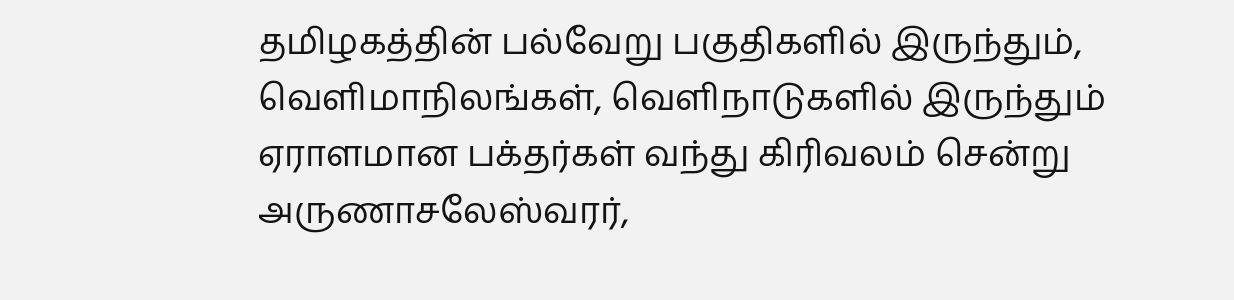தமிழகத்தின் பல்வேறு பகுதிகளில் இருந்தும், வெளிமாநிலங்கள், வெளிநாடுகளில் இருந்தும் ஏராளமான பக்தர்கள் வந்து கிரிவலம் சென்று அருணாசலேஸ்வரர்,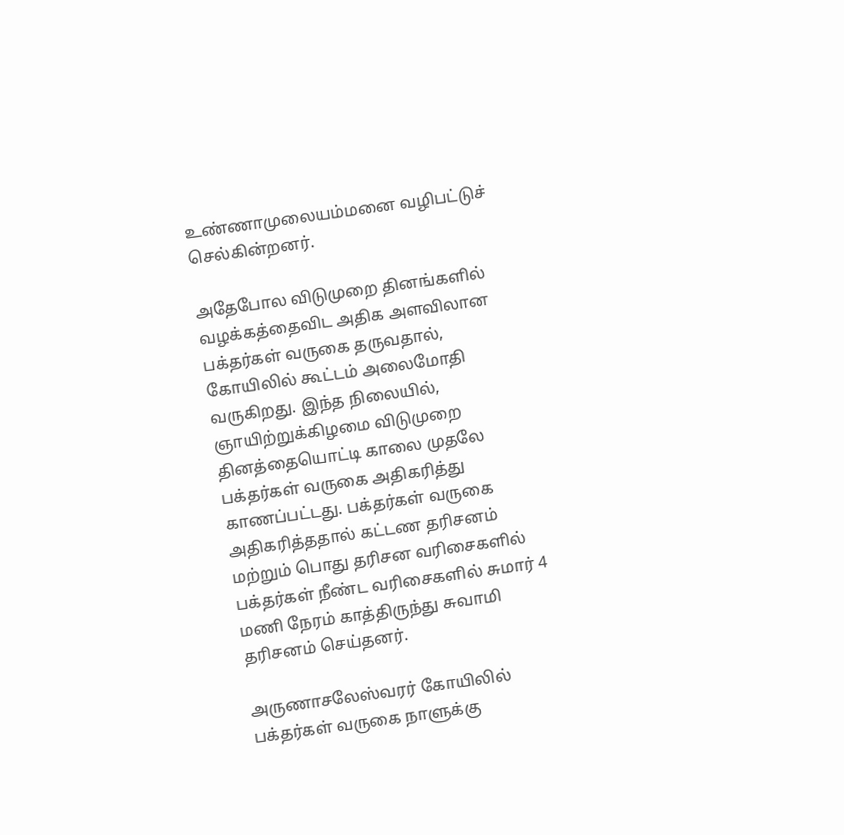உண்ணாமுலையம்மனை வழிபட்டுச் செல்கின்றனர்.

அதேபோல விடுமுறை தினங்களில் வழக்கத்தைவிட அதிக அளவிலான பக்தர்கள் வருகை தருவதால், கோயிலில் கூட்டம் அலைமோதி வருகிறது. இந்த நிலையில், ஞாயிற்றுக்கிழமை விடுமுறை தினத்தையொட்டி காலை முதலே பக்தர்கள் வருகை அதிகரித்து காணப்பட்டது. பக்தர்கள் வருகை அதிகரித்ததால் கட்டண தரிசனம் மற்றும் பொது தரிசன வரிசைகளில் பக்தர்கள் நீண்ட வரிசைகளில் சுமார் 4 மணி நேரம் காத்திருந்து சுவாமி தரிசனம் செய்தனர்.

அருணாசலேஸ்வரர் கோயிலில் பக்தர்கள் வருகை நாளுக்கு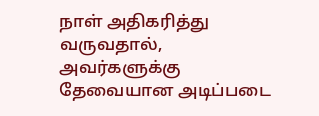நாள் அதிகரித்து வருவதால், அவர்களுக்கு தேவையான அடிப்படை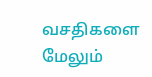வசதிகளை மேலும்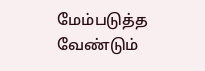மேம்படுத்த வேண்டும்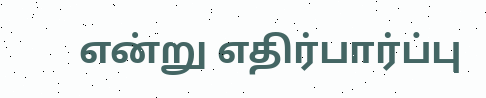என்று எதிர்பார்ப்பு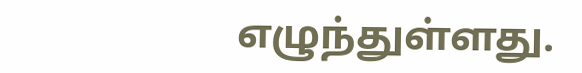எழுந்துள்ளது.